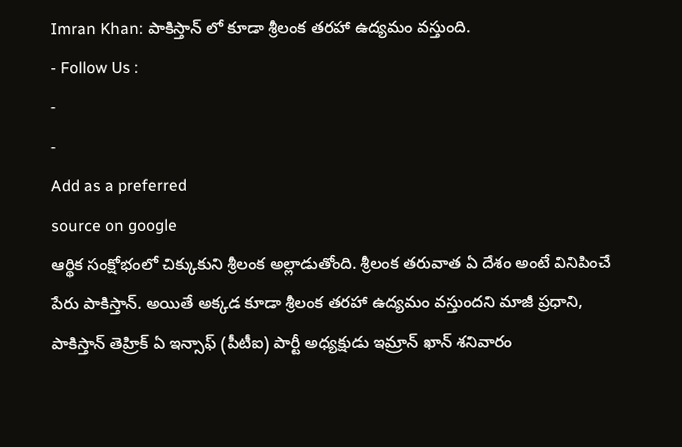Imran Khan: పాకిస్తాన్ లో కూడా శ్రీలంక తరహా ఉద్యమం వస్తుంది.
- Follow Us :
-
-
Add as a preferred
source on google
ఆర్థిక సంక్షోభంలో చిక్కుకుని శ్రీలంక అల్లాడుతోంది. శ్రీలంక తరువాత ఏ దేశం అంటే వినిపించే పేరు పాకిస్తాన్. అయితే అక్కడ కూడా శ్రీలంక తరహా ఉద్యమం వస్తుందని మాజీ ప్రధాని, పాకిస్తాన్ తెహ్రిక్ ఏ ఇన్సాఫ్ (పీటీఐ) పార్టీ అధ్యక్షుడు ఇమ్రాన్ ఖాన్ శనివారం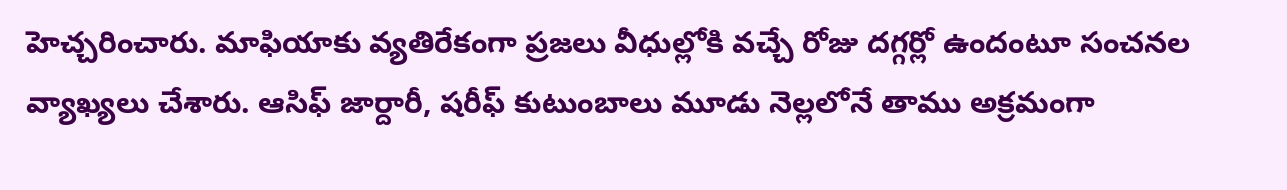హెచ్చరించారు. మాఫియాకు వ్యతిరేకంగా ప్రజలు వీధుల్లోకి వచ్చే రోజు దగ్గర్లో ఉందంటూ సంచనల వ్యాఖ్యలు చేశారు. ఆసిఫ్ జార్దారీ, షరీఫ్ కుటుంబాలు మూడు నెల్లలోనే తాము అక్రమంగా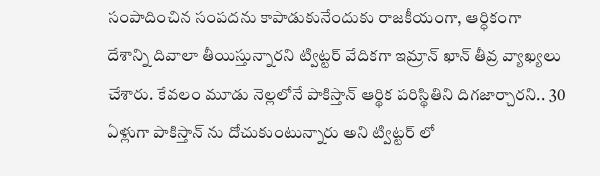సంపాదించిన సంపదను కాపాడుకునేందుకు రాజకీయంగా, ఆర్ధికంగా దేశాన్ని దివాలా తీయిస్తున్నారని ట్విట్టర్ వేదికగా ఇమ్రాన్ ఖాన్ తీవ్ర వ్యాఖ్యలు చేశారు. కేవలం మూడు నెల్లలోనే పాకిస్తాన్ ఆర్థిక పరిస్థితిని దిగజార్చారని.. 30 ఏళ్లుగా పాకిస్తాన్ ను దోచుకుంటున్నారు అని ట్విట్టర్ లో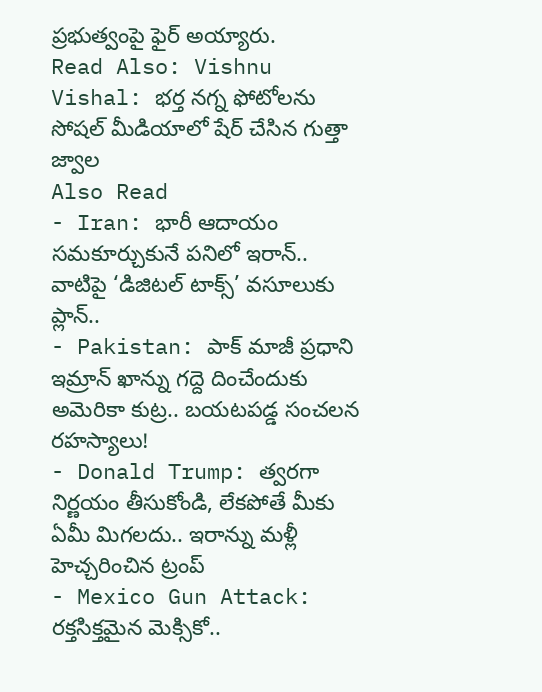ప్రభుత్వంపై ఫైర్ అయ్యారు.
Read Also: Vishnu Vishal: భర్త నగ్న ఫోటోలను సోషల్ మీడియాలో షేర్ చేసిన గుత్తా జ్వాల
Also Read
- Iran: భారీ ఆదాయం సమకూర్చుకునే పనిలో ఇరాన్.. వాటిపై ‘డిజిటల్ టాక్స్’ వసూలుకు ప్లాన్..
- Pakistan: పాక్ మాజీ ప్రధాని ఇమ్రాన్ ఖాన్ను గద్దె దించేందుకు అమెరికా కుట్ర.. బయటపడ్డ సంచలన రహస్యాలు!
- Donald Trump: త్వరగా నిర్ణయం తీసుకోండి, లేకపోతే మీకు ఏమీ మిగలదు.. ఇరాన్ను మళ్లీ హెచ్చరించిన ట్రంప్
- Mexico Gun Attack: రక్తసిక్తమైన మెక్సికో..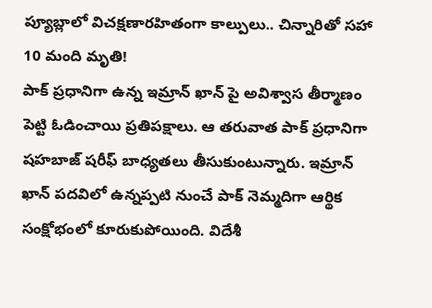ప్యూబ్లాలో విచక్షణారహితంగా కాల్పులు.. చిన్నారితో సహా 10 మంది మృతి!
పాక్ ప్రధానిగా ఉన్న ఇమ్రాన్ ఖాన్ పై అవిశ్వాస తీర్మాణం పెట్టి ఓడించాయి ప్రతిపక్షాలు. ఆ తరువాత పాక్ ప్రధానిగా షహబాజ్ షరీఫ్ బాధ్యతలు తీసుకుంటున్నారు. ఇమ్రాన్ ఖాన్ పదవిలో ఉన్నప్పటి నుంచే పాక్ నెమ్మదిగా ఆర్థిక సంక్షోభంలో కూరుకుపోయింది. విదేశీ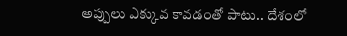అప్పులు ఎక్కువ కావడంతో పాటు.. దేశంలో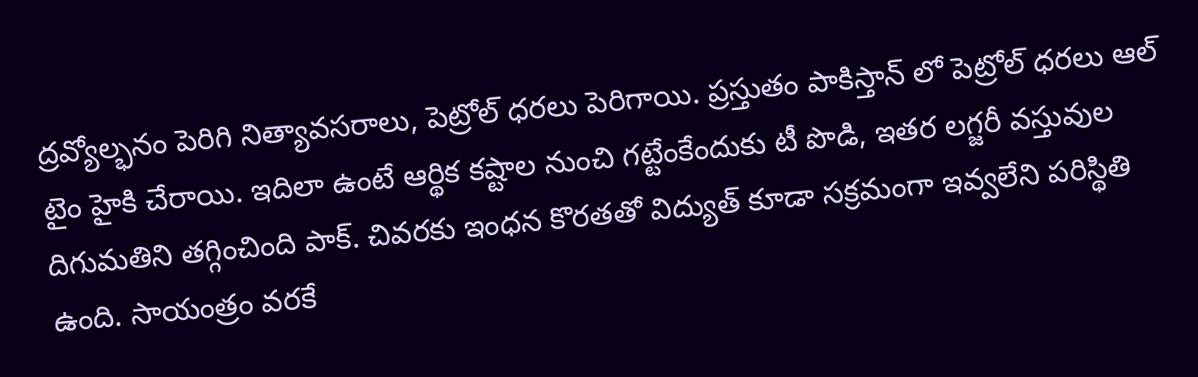ద్రవ్యోల్భనం పెరిగి నిత్యావసరాలు, పెట్రోల్ ధరలు పెరిగాయి. ప్రస్తుతం పాకిస్తాన్ లో పెట్రోల్ ధరలు ఆల్ టైం హైకి చేరాయి. ఇదిలా ఉంటే ఆర్థిక కష్టాల నుంచి గట్టేంకేందుకు టీ పొడి, ఇతర లగ్జరీ వస్తువుల దిగుమతిని తగ్గించింది పాక్. చివరకు ఇంధన కొరతతో విద్యుత్ కూడా సక్రమంగా ఇవ్వలేని పరిస్థితి ఉంది. సాయంత్రం వరకే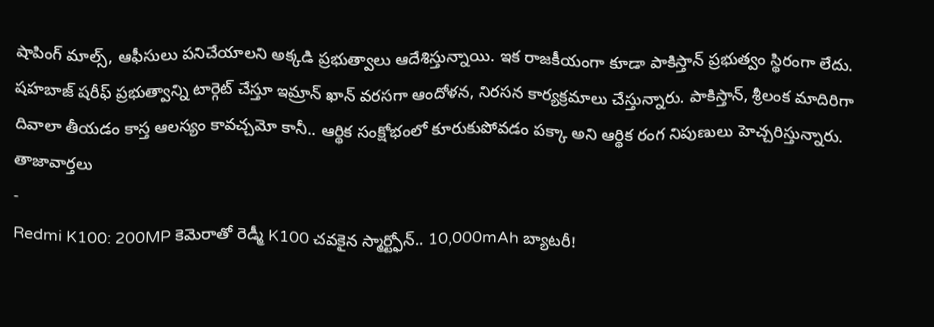షాపింగ్ మాల్స్, ఆఫీసులు పనిచేయాలని అక్కడి ప్రభుత్వాలు ఆదేశిస్తున్నాయి. ఇక రాజకీయంగా కూడా పాకిస్తాన్ ప్రభుత్వం స్థిరంగా లేదు. షహబాజ్ షరీఫ్ ప్రభుత్వాన్ని టార్గెట్ చేస్తూ ఇమ్రాన్ ఖాన్ వరసగా ఆందోళన, నిరసన కార్యక్రమాలు చేస్తున్నారు. పాకిస్తాన్, శ్రీలంక మాదిరిగా దివాలా తీయడం కాస్త ఆలస్యం కావచ్చమో కానీ.. ఆర్థిక సంక్షోభంలో కూరుకుపోవడం పక్కా అని ఆర్థిక రంగ నిపుణులు హెచ్చరిస్తున్నారు.
తాజావార్తలు
-
Redmi K100: 200MP కెమెరాతో రెడ్మీ K100 చవకైన స్మార్ట్ఫోన్.. 10,000mAh బ్యాటరీ!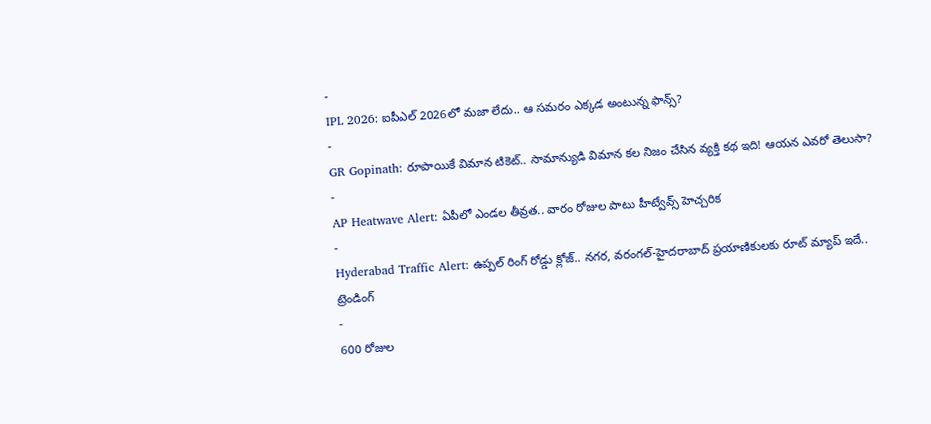-
IPL 2026: ఐపీఎల్ 2026లో మజా లేదు.. ఆ సమరం ఎక్కడ అంటున్న ఫాన్స్?
-
GR Gopinath: రూపాయికే విమాన టికెట్.. సామాన్యుడి విమాన కల నిజం చేసిన వ్యక్తి కథ ఇది! ఆయన ఎవరో తెలుసా?
-
AP Heatwave Alert: ఏపీలో ఎండల తీవ్రత.. వారం రోజుల పాటు హీట్వేవ్స్ హెచ్చరిక
-
Hyderabad Traffic Alert: ఉప్పల్ రింగ్ రోడ్డు క్లోజ్.. నగర, వరంగల్-హైదరాబాద్ ప్రయాణికులకు రూట్ మ్యాప్ ఇదే..
ట్రెండింగ్
-
600 రోజుల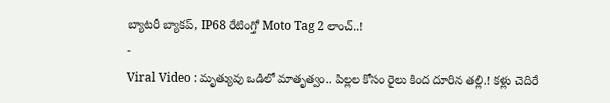బ్యాటరీ బ్యాకప్, IP68 రేటింగ్తో Moto Tag 2 లాంచ్..!
-
Viral Video : మృత్యువు ఒడిలో మాతృత్వం.. పిల్లల కోసం రైలు కింద దూరిన తల్లి.! కళ్లు చెదిరే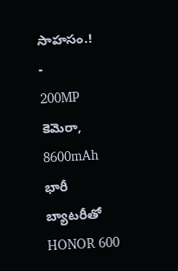సాహసం.!
-
200MP కెమెరా, 8600mAh భారీ బ్యాటరీతో HONOR 600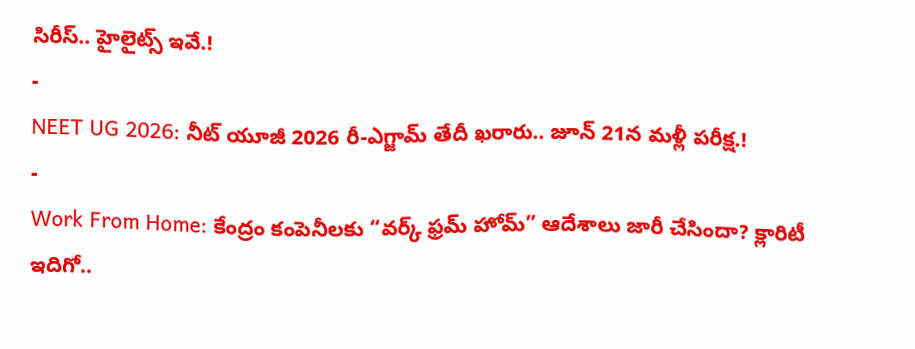సిరీస్.. హైలైట్స్ ఇవే.!
-
NEET UG 2026: నీట్ యూజీ 2026 రీ-ఎగ్జామ్ తేదీ ఖరారు.. జూన్ 21న మళ్లీ పరీక్ష.!
-
Work From Home: కేంద్రం కంపెనీలకు “వర్క్ ఫ్రమ్ హోమ్” ఆదేశాలు జారీ చేసిందా? క్లారిటీ ఇదిగో..